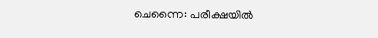ചെന്നൈ: പരീക്ഷയില്‍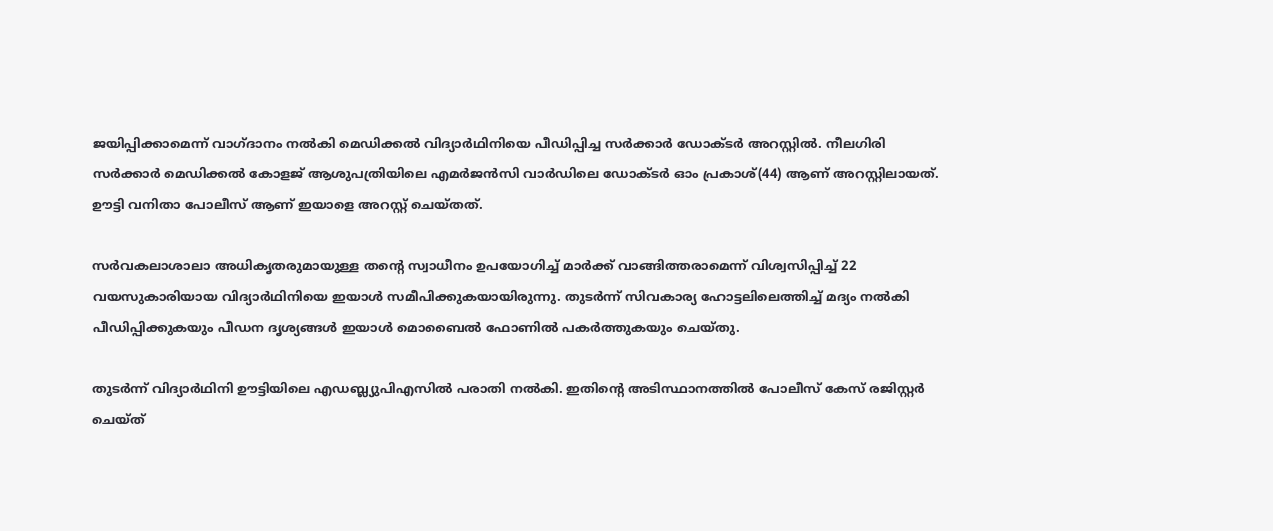ജയിപ്പിക്കാമെന്ന് വാഗ്ദാനം നല്‍കി മെഡിക്കല്‍ വിദ്യാർഥിനിയെ പീഡിപ്പിച്ച സര്‍ക്കാര്‍ ഡോക്ടർ അറസ്റ്റിൽ. നീലഗിരി സര്‍ക്കാര്‍ മെഡിക്കല്‍ കോളജ് ആശുപത്രിയിലെ എമര്‍ജന്‍സി വാര്‍ഡിലെ ഡോക്ടർ ഓം പ്രകാശ്(44) ആണ് അറസ്റ്റിലായത്. ഊട്ടി വനിതാ പോലീസ് ആണ് ഇയാളെ അറസ്റ്റ് ചെയ്തത്.

സര്‍വകലാശാലാ അധികൃതരുമായുള്ള തന്‍റെ സ്വാധീനം ഉപയോഗിച്ച് മാര്‍ക്ക് വാങ്ങിത്തരാമെന്ന് വിശ്വസിപ്പിച്ച് 22 വയസുകാരിയായ വിദ്യാർഥിനിയെ ഇയാൾ സമീപിക്കുകയായിരുന്നു. തുടര്‍ന്ന് സിവകാര്യ ഹോട്ടലിലെത്തിച്ച് മദ്യം നല്‍കി പീഡിപ്പിക്കുകയും പീഡന ദൃശ്യങ്ങൾ ഇയാൾ മൊബൈൽ ഫോണിൽ പകർത്തുകയും ചെയ്തു.

തുടർന്ന് വിദ്യാർഥിനി ഊട്ടിയിലെ എഡബ്ല്യുപിഎസിൽ പരാതി നൽകി. ഇതിന്‍റെ അടിസ്ഥാനത്തിൽ പോലീസ് കേസ് രജിസ്റ്റർ ചെയ്ത്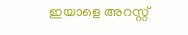ഇയാളെ അറസ്റ്റ്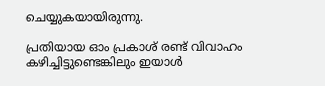ചെയ്യുകയായിരുന്നു.

പ്രതിയായ ഓം പ്രകാശ് രണ്ട് വിവാഹം കഴിച്ചിട്ടുണ്ടെങ്കിലും ഇയാള്‍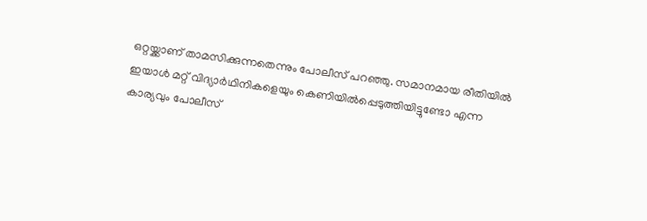ഒറ്റയ്ക്കാണ് താമസിക്കുന്നതെന്നും പോലീസ് പറഞ്ഞു. സമാനമായ രീതിയില്‍ ഇയാള്‍ മറ്റ് വിദ്യാർഥിനികളെയും കെണിയില്‍പ്പെടുത്തിയിട്ടുണ്ടോ എന്ന കാര്യവും പോലീസ്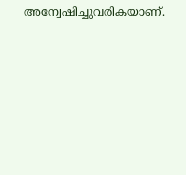അന്വേഷിച്ചുവരികയാണ്.